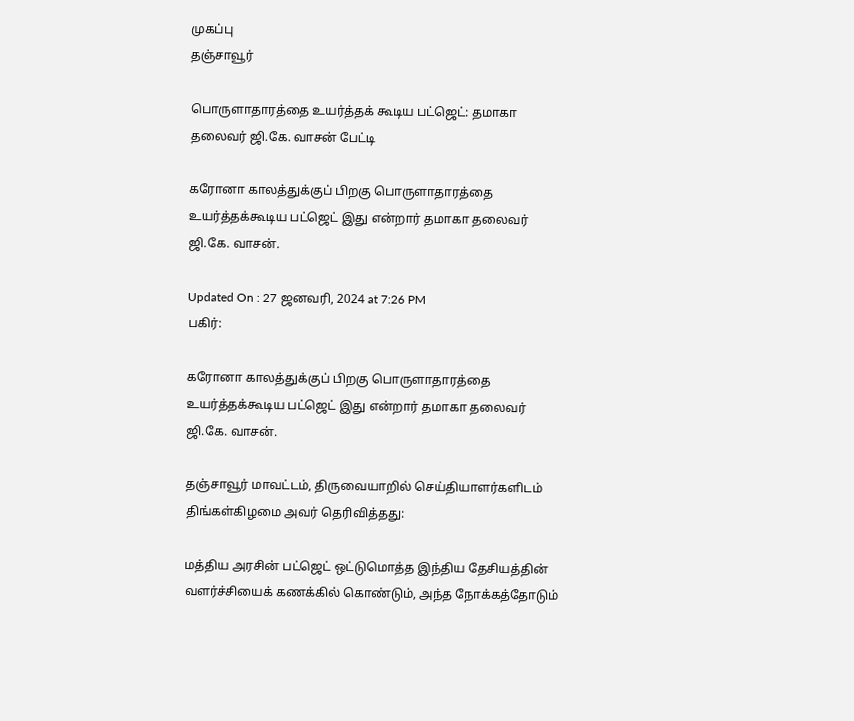முகப்பு
தஞ்சாவூர்

பொருளாதாரத்தை உயர்த்தக் கூடிய பட்ஜெட்: தமாகா தலைவர் ஜி.கே. வாசன் பேட்டி

கரோனா காலத்துக்குப் பிறகு பொருளாதாரத்தை உயர்த்தக்கூடிய பட்ஜெட் இது என்றார் தமாகா தலைவர் ஜி.கே. வாசன்.

Updated On : 27 ஜனவரி, 2024 at 7:26 PM
பகிர்:

கரோனா காலத்துக்குப் பிறகு பொருளாதாரத்தை உயர்த்தக்கூடிய பட்ஜெட் இது என்றார் தமாகா தலைவர் ஜி.கே. வாசன்.

தஞ்சாவூர் மாவட்டம், திருவையாறில் செய்தியாளர்களிடம் திங்கள்கிழமை அவர் தெரிவித்தது:

மத்திய அரசின் பட்ஜெட் ஒட்டுமொத்த இந்திய தேசியத்தின் வளர்ச்சியைக் கணக்கில் கொண்டும், அந்த நோக்கத்தோடும்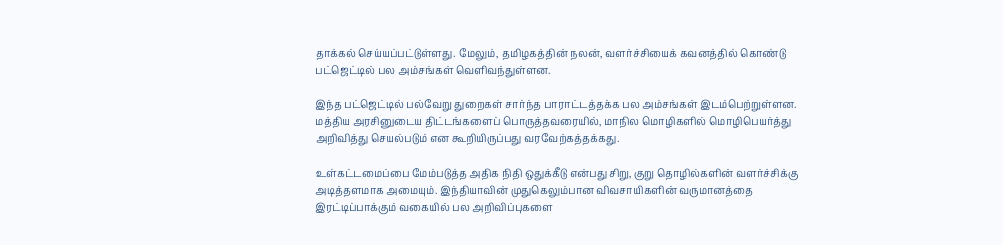தாக்கல் செய்யப்பட்டுள்ளது. மேலும், தமிழகத்தின் நலன், வளர்ச்சியைக் கவனத்தில் கொண்டு பட்ஜெட்டில் பல அம்சங்கள் வெளிவந்துள்ளன.

இந்த பட்ஜெட்டில் பல்வேறு துறைகள் சார்ந்த பாராட்டத்தக்க பல அம்சங்கள் இடம்பெற்றுள்ளன. மத்திய அரசினுடைய திட்டங்களைப் பொருத்தவரையில், மாநில மொழிகளில் மொழிபெயர்த்து அறிவித்து செயல்படும் என கூறியிருப்பது வரவேற்கத்தக்கது.

உள்கட்டமைப்பை மேம்படுத்த அதிக நிதி ஒதுக்கீடு என்பது சிறு, குறு தொழில்களின் வளர்ச்சிக்கு அடித்தளமாக அமையும். இந்தியாவின் முதுகெலும்பான விவசாயிகளின் வருமானத்தை இரட்டிப்பாக்கும் வகையில் பல அறிவிப்புகளை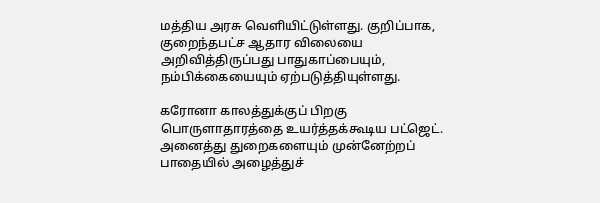மத்திய அரசு வெளியிட்டுள்ளது. குறிப்பாக, குறைந்தபட்ச ஆதார விலையை அறிவித்திருப்பது பாதுகாப்பையும், நம்பிக்கையையும் ஏற்படுத்தியுள்ளது.

கரோனா காலத்துக்குப் பிறகு பொருளாதாரத்தை உயர்த்தக்கூடிய பட்ஜெட். அனைத்து துறைகளையும் முன்னேற்றப் பாதையில் அழைத்துச்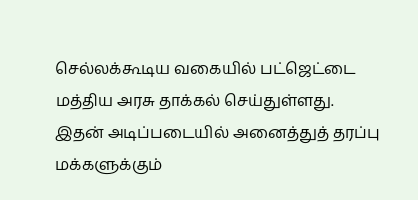செல்லக்கூடிய வகையில் பட்ஜெட்டை மத்திய அரசு தாக்கல் செய்துள்ளது. இதன் அடிப்படையில் அனைத்துத் தரப்பு மக்களுக்கும்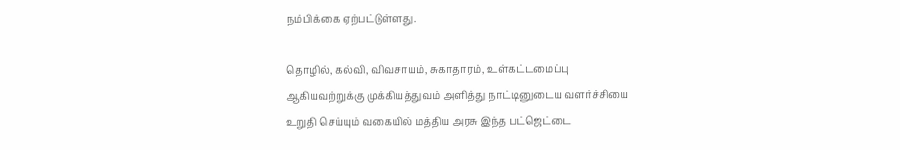நம்பிக்கை ஏற்பட்டுள்ளது.

தொழில், கல்வி, விவசாயம், சுகாதாரம், உள்கட்டமைப்பு ஆகியவற்றுக்கு முக்கியத்துவம் அளித்து நாட்டினுடைய வளர்ச்சியை உறுதி செய்யும் வகையில் மத்திய அரசு இந்த பட்ஜெட்டை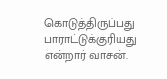கொடுத்திருப்பது பாராட்டுக்குரியது என்றார் வாசன்.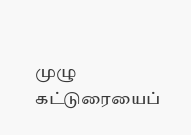முழு கட்டுரையைப்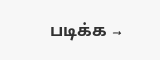படிக்க →